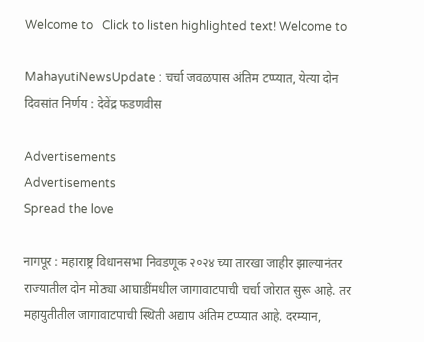Welcome to   Click to listen highlighted text! Welcome to

MahayutiNewsUpdate : चर्चा जवळपास अंतिम टप्प्यात, येत्या दोन दिवसांत निर्णय : देवेंद्र फडणवीस

Advertisements
Advertisements
Spread the love

नागपूर : महाराष्ट्र विधानसभा निवडणूक २०२४ च्या तारखा जाहीर झाल्यानंतर राज्यातील दोन मोठ्या आघाडींमधील जागावाटपाची चर्चा जोरात सुरू आहे. तर महायुतीतील जागावाटपाची स्थिती अद्याप अंतिम टप्प्यात आहे. दरम्यान,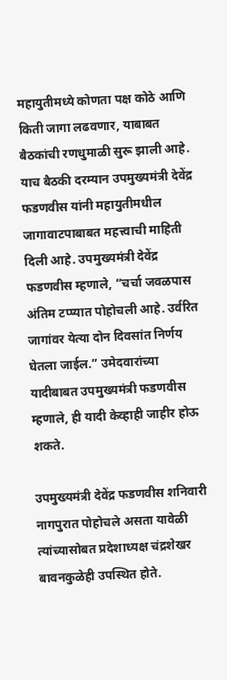महायुतीमध्ये कोणता पक्ष कोठे आणि किती जागा लढवणार, याबाबत बैठकांची रणधुमाळी सुरू झाली आहे. याच बैठकी दरम्यान उपमुख्यमंत्री देवेंद्र फडणवीस यांनी महायुतीमधील जागावाटपाबाबत महत्त्वाची माहिती दिली आहे. उपमुख्यमंत्री देवेंद्र फडणवीस म्हणाले, “चर्चा जवळपास अंतिम टप्प्यात पोहोचली आहे. उर्वरित जागांवर येत्या दोन दिवसांत निर्णय घेतला जाईल.” उमेदवारांच्या यादीबाबत उपमुख्यमंत्री फडणवीस म्हणाले, ही यादी केव्हाही जाहीर होऊ शकते.

उपमुख्यमंत्री देवेंद्र फडणवीस शनिवारी नागपुरात पोहोचले असता यावेळी त्यांच्यासोबत प्रदेशाध्यक्ष चंद्रशेखर बावनकुळेही उपस्थित होते.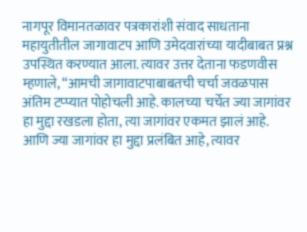नागपूर विमानतळावर पत्रकारांशी संवाद साधताना महायुतीतील जागावाटप आणि उमेदवारांच्या यादीबाबत प्रश्न उपस्थित करण्यात आला. त्यावर उत्तर देताना फडणवीस म्हणाले, “आमची जागावाटपाबाबतची चर्चा जवळपास अंतिम टप्प्यात पोहोचली आहे. कालच्या चर्चेत ज्या जागांवर हा मुद्दा रखडला होता, त्या जागांवर एकमत झालं आहे. आणि ज्या जागांवर हा मुद्दा प्रलंबित आहे, त्यावर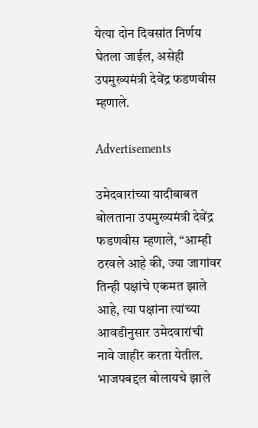येत्या दोन दिवसांत निर्णय घेतला जाईल, असेही उपमुख्यमंत्री देवेंद्र फडणवीस म्हणाले.

Advertisements

उमेदवारांच्या यादीबाबत बोलताना उपमुख्यमंत्री देवेंद्र फडणवीस म्हणाले, “आम्ही ठरवले आहे की, ज्या जागांवर तिन्ही पक्षांचे एकमत झाले आहे, त्या पक्षांना त्यांच्या आवडीनुसार उमेदवारांची नावे जाहीर करता येतील. भाजपबद्दल बोलायचे झाले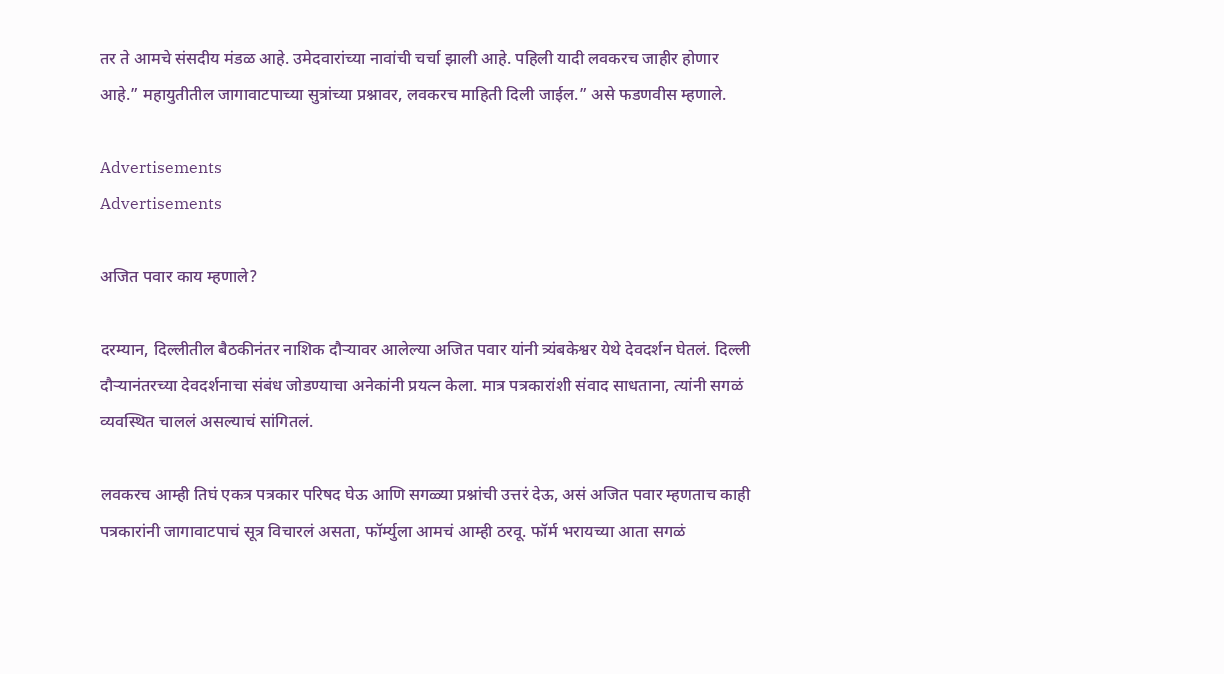तर ते आमचे संसदीय मंडळ आहे. उमेदवारांच्या नावांची चर्चा झाली आहे. पहिली यादी लवकरच जाहीर होणार आहे.” महायुतीतील जागावाटपाच्या सुत्रांच्या प्रश्नावर, लवकरच माहिती दिली जाईल.” असे फडणवीस म्हणाले.

Advertisements
Advertisements

अजित पवार काय म्हणाले?

दरम्यान, दिल्लीतील बैठकीनंतर नाशिक दौऱ्यावर आलेल्या अजित पवार यांनी त्र्यंबकेश्वर येथे देवदर्शन घेतलं. दिल्ली दौऱ्यानंतरच्या देवदर्शनाचा संबंध जोडण्याचा अनेकांनी प्रयत्न केला. मात्र पत्रकारांशी संवाद साधताना, त्यांनी सगळं व्यवस्थित चाललं असल्याचं सांगितलं.

लवकरच आम्ही तिघं एकत्र पत्रकार परिषद घेऊ आणि सगळ्या प्रश्नांची उत्तरं देऊ, असं अजित पवार म्हणताच काही पत्रकारांनी जागावाटपाचं सूत्र विचारलं असता, फॉर्म्युला आमचं आम्ही ठरवू. फॉर्म भरायच्या आता सगळं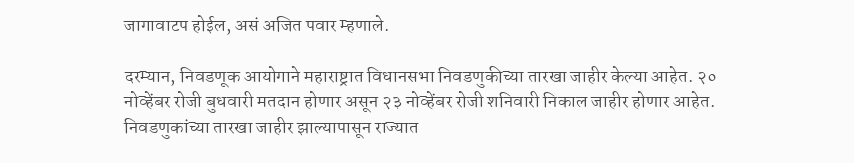जागावाटप होईल, असं अजित पवार म्हणाले.

दरम्यान, निवडणूक आयोगाने महाराष्ट्रात विधानसभा निवडणुकीच्या तारखा जाहीर केल्या आहेत. २० नोव्हेंबर रोजी बुधवारी मतदान होणार असून २३ नोव्हेंबर रोजी शनिवारी निकाल जाहीर होणार आहेत. निवडणुकांच्या तारखा जाहीर झाल्यापासून राज्यात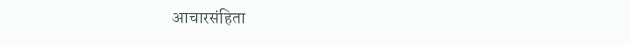आचारसंहिता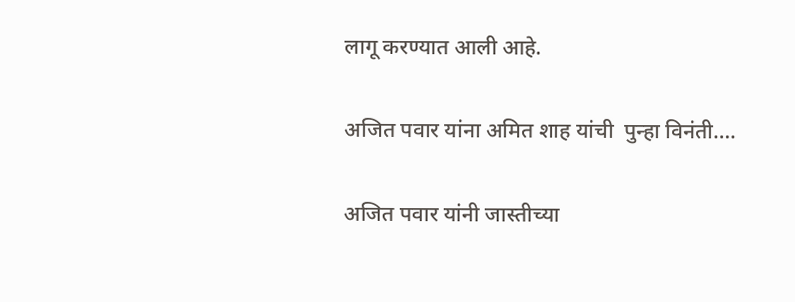लागू करण्यात आली आहे.

अजित पवार यांना अमित शाह यांची  पुन्हा विनंती….

अजित पवार यांनी जास्तीच्या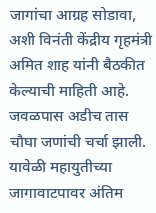जागांचा आग्रह सोडावा, अशी विनंती केंद्रीय गृहमंत्री अमित शाह यांनी बैठकीत केल्याची माहिती आहे. जवळपास अडीच तास चौघा जणांची चर्चा झाली. यावेळी महायुतीच्या जागावाटपावर अंतिम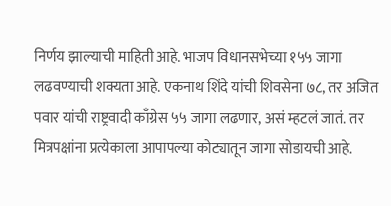निर्णय झाल्याची माहिती आहे. भाजप विधानसभेच्या १५५ जागा लढवण्याची शक्यता आहे. एकनाथ शिंदे यांची शिवसेना ७८, तर अजित पवार यांची राष्ट्रवादी काँग्रेस ५५ जागा लढणार, असं म्हटलं जातं. तर मित्रपक्षांना प्रत्येकाला आपापल्या कोट्यातून जागा सोडायची आहे.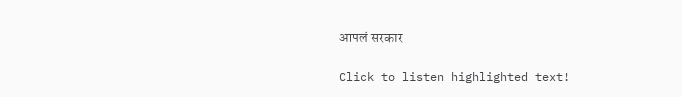आपलं सरकार

Click to listen highlighted text!